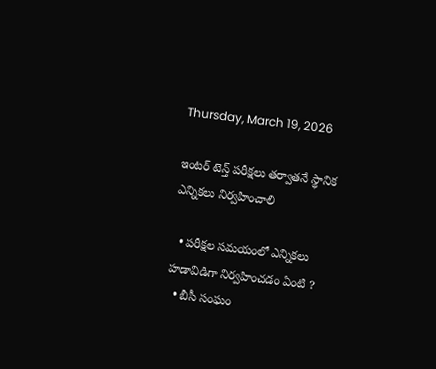Thursday, March 19, 2026

ఇంటర్ టెన్త్ పరీక్షలు తర్వాతనే స్థానిక ఎన్నికలు నిర్వహించాలి

  • పరీక్షల సమయంలో ఎన్నికలు హడావిడిగా నిర్వహించడం ఏంటి ?
  • బీసీ సంఘం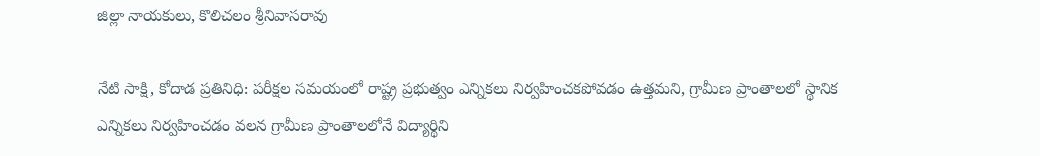జిల్లా నాయకులు, కొలిచలం శ్రీనివాసరావు

నేటి సాక్షి, కోదాడ ప్రతినిధి: పరీక్షల సమయంలో రాష్ట్ర ప్రభుత్వం ఎన్నికలు నిర్వహించకపోవడం ఉత్తమని, గ్రామీణ ప్రాంతాలలో స్థానిక ఎన్నికలు నిర్వహించడం వలన గ్రామీణ ప్రాంతాలలోనే విద్యార్థిని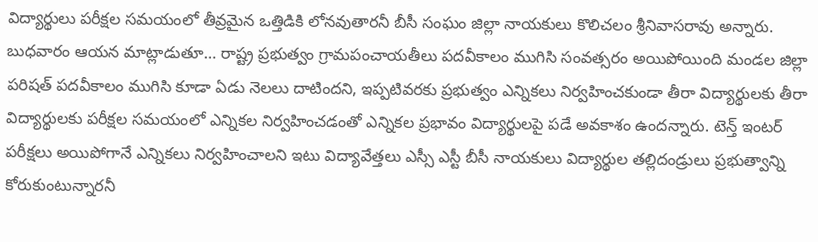విద్యార్థులు పరీక్షల సమయంలో తీవ్రమైన ఒత్తిడికి లోనవుతారనీ బీసీ సంఘం జిల్లా నాయకులు కొలిచలం శ్రీనివాసరావు అన్నారు. బుధవారం ఆయన మాట్లాడుతూ… రాష్ట్ర ప్రభుత్వం గ్రామపంచాయతీలు పదవీకాలం ముగిసి సంవత్సరం అయిపోయింది మండల జిల్లా పరిషత్ పదవీకాలం ముగిసి కూడా ఏడు నెలలు దాటిందని, ఇప్పటివరకు ప్రభుత్వం ఎన్నికలు నిర్వహించకుండా తీరా విద్యార్థులకు తీరా విద్యార్థులకు పరీక్షల సమయంలో ఎన్నికల నిర్వహించడంతో ఎన్నికల ప్రభావం విద్యార్థులపై పడే అవకాశం ఉందన్నారు. టెన్త్ ఇంటర్ పరీక్షలు అయిపోగానే ఎన్నికలు నిర్వహించాలని ఇటు విద్యావేత్తలు ఎస్సీ ఎస్టీ బీసీ నాయకులు విద్యార్థుల తల్లిదండ్రులు ప్రభుత్వాన్ని కోరుకుంటున్నారనీ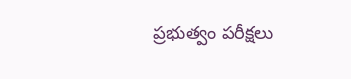ప్రభుత్వం పరీక్షలు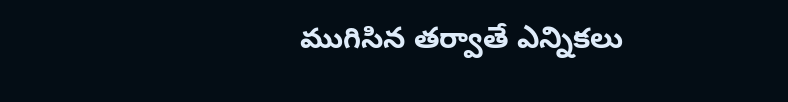ముగిసిన తర్వాతే ఎన్నికలు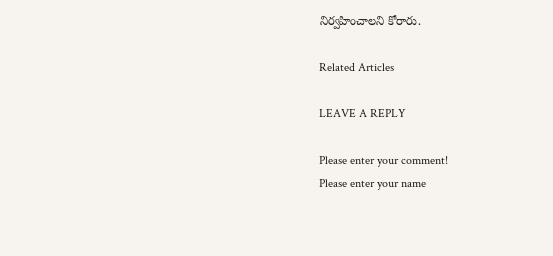నిర్వహించాలని కోరారు.

Related Articles

LEAVE A REPLY

Please enter your comment!
Please enter your name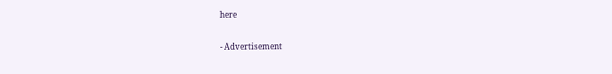here

- Advertisement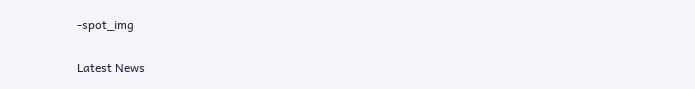-spot_img

Latest News